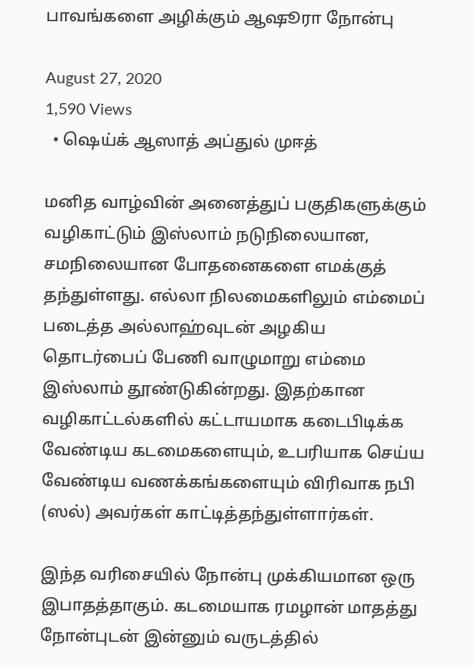பாவங்களை அழிக்கும் ஆஷூரா நோன்பு

August 27, 2020
1,590 Views
  • ஷெய்க் ஆஸாத் அப்துல் முஈத்

மனித வாழ்வின் அனைத்துப் பகுதிகளுக்கும் வழிகாட்டும் இஸ்லாம் நடுநிலையான, சமநிலையான போதனைகளை எமக்குத் தந்துள்ளது. எல்லா நிலமைகளிலும் எம்மைப் படைத்த அல்லாஹ்வுடன் அழகிய தொடர்பைப் பேணி வாழுமாறு எம்மை இஸ்லாம் தூண்டுகின்றது. இதற்கான வழிகாட்டல்களில் கட்டாயமாக கடைபிடிக்க வேண்டிய கடமைகளையும், உபரியாக செய்ய வேண்டிய வணக்கங்களையும் விரிவாக நபி (ஸல்) அவர்கள் காட்டித்தந்துள்ளார்கள்.

இந்த வரிசையில் நோன்பு முக்கியமான ஒரு இபாதத்தாகும். கடமையாக ரமழான் மாதத்து நோன்புடன் இன்னும் வருடத்தில்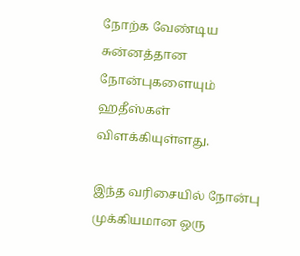நோற்க வேண்டிய சுன்னத்தான நோன்புகளையும் ஹதீஸ்கள் விளக்கியுள்ளது.

இந்த வரிசையில் நோன்பு முக்கியமான ஒரு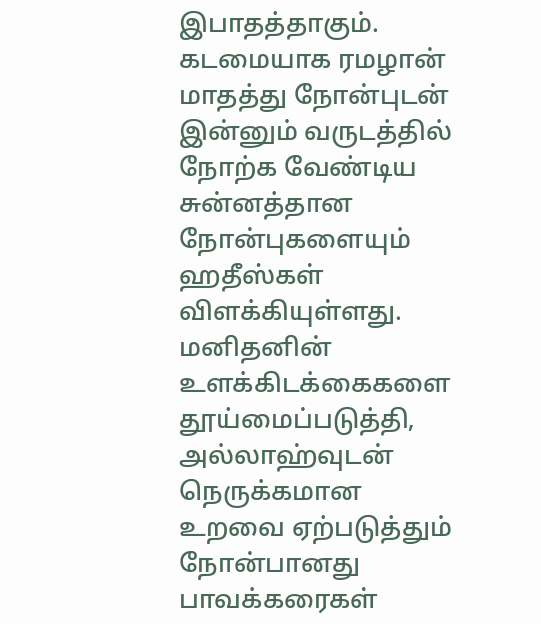இபாதத்தாகும். கடமையாக ரமழான் மாதத்து நோன்புடன் இன்னும் வருடத்தில் நோற்க வேண்டிய சுன்னத்தான நோன்புகளையும் ஹதீஸ்கள் விளக்கியுள்ளது. மனிதனின் உளக்கிடக்கைகளை தூய்மைப்படுத்தி, அல்லாஹ்வுடன் நெருக்கமான உறவை ஏற்படுத்தும் நோன்பானது பாவக்கரைகள்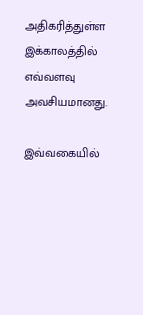அதிகரித்துள்ள இக்காலத்தில் எவ்வளவு அவசியமானது.

இவ்வகையில்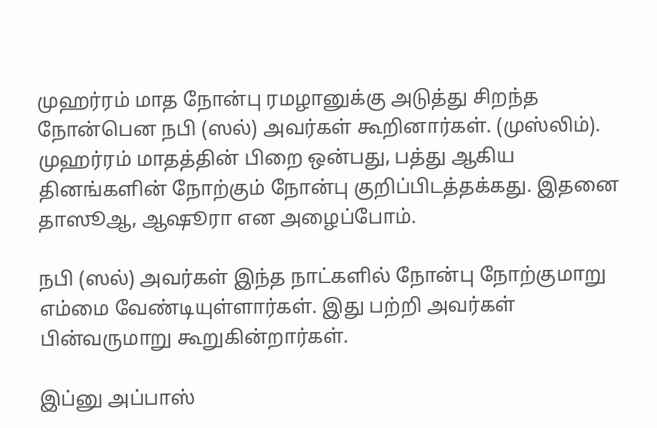முஹர்ரம் மாத நோன்பு ரமழானுக்கு அடுத்து சிறந்த நோன்பென நபி (ஸல்) அவர்கள் கூறினார்கள். (முஸ்லிம்). முஹர்ரம் மாதத்தின் பிறை ஒன்பது, பத்து ஆகிய தினங்களின் நோற்கும் நோன்பு குறிப்பிடத்தக்கது. இதனை தாஸூஆ, ஆஷூரா என அழைப்போம்.

நபி (ஸல்) அவர்கள் இந்த நாட்களில் நோன்பு நோற்குமாறு எம்மை வேண்டியுள்ளார்கள். இது பற்றி அவர்கள் பின்வருமாறு கூறுகின்றார்கள்.

இப்னு அப்பாஸ்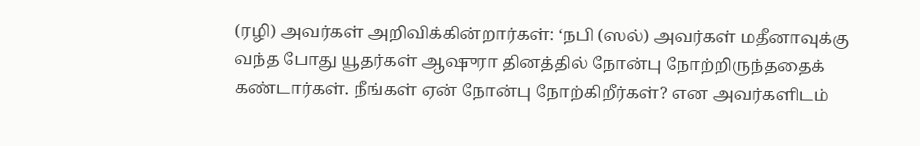(ரழி) அவர்கள் அறிவிக்கின்றார்கள்: ‘நபி (ஸல்) அவர்கள் மதீனாவுக்கு வந்த போது யூதர்கள் ஆஷுரா தினத்தில் நோன்பு நோற்றிருந்ததைக் கண்டார்கள். நீங்கள் ஏன் நோன்பு நோற்கிறீர்கள்? என அவர்களிடம்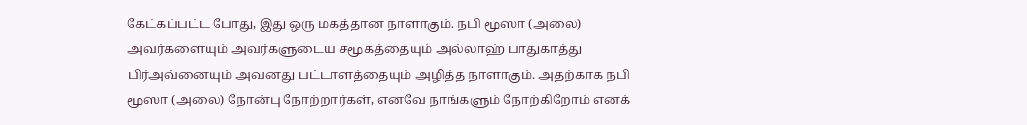கேட்கப்பட்ட போது, இது ஒரு மகத்தான நாளாகும். நபி மூஸா (அலை) அவர்களையும் அவர்களுடைய சமூகத்தையும் அல்லாஹ் பாதுகாத்து பிர்அவ்னையும் அவனது பட்டாளத்தையும் அழித்த நாளாகும். அதற்காக நபி மூஸா (அலை) நோன்பு நோற்றார்கள், எனவே நாங்களும் நோற்கிறோம் எனக்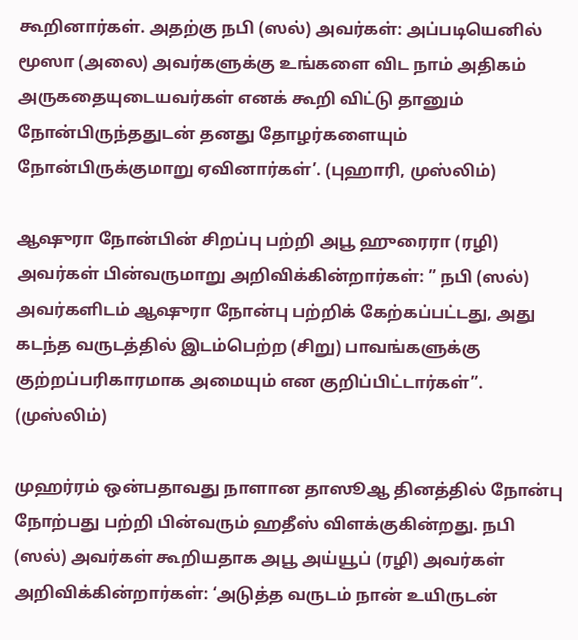கூறினார்கள். அதற்கு நபி (ஸல்) அவர்கள்: அப்படியெனில் மூஸா (அலை) அவர்களுக்கு உங்களை விட நாம் அதிகம் அருகதையுடையவர்கள் எனக் கூறி விட்டு தானும் நோன்பிருந்ததுடன் தனது தோழர்களையும் நோன்பிருக்குமாறு ஏவினார்கள்’. (புஹாரி, முஸ்லிம்)

ஆஷுரா நோன்பின் சிறப்பு பற்றி அபூ ஹுரைரா (ரழி) அவர்கள் பின்வருமாறு அறிவிக்கின்றார்கள்: ” நபி (ஸல்) அவர்களிடம் ஆஷுரா நோன்பு பற்றிக் கேற்கப்பட்டது, அது கடந்த வருடத்தில் இடம்பெற்ற (சிறு) பாவங்களுக்கு குற்றப்பரிகாரமாக அமையும் என குறிப்பிட்டார்கள்”. (முஸ்லிம்)

முஹர்ரம் ஒன்பதாவது நாளான தாஸூஆ தினத்தில் நோன்பு நோற்பது பற்றி பின்வரும் ஹதீஸ் விளக்குகின்றது. நபி (ஸல்) அவர்கள் கூறியதாக அபூ அய்யூப் (ரழி) அவர்கள் அறிவிக்கின்றார்கள்: ‘அடுத்த வருடம் நான் உயிருடன்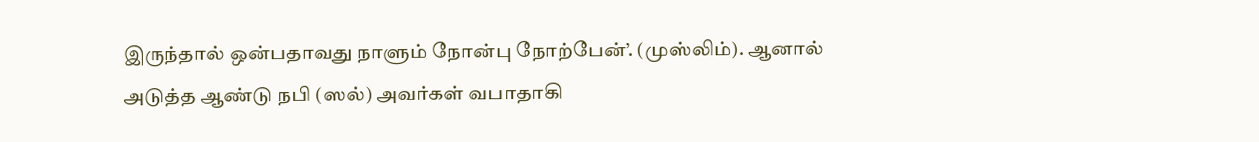இருந்தால் ஒன்பதாவது நாளும் நோன்பு நோற்பேன்’. (முஸ்லிம்). ஆனால் அடுத்த ஆண்டு நபி (ஸல்) அவர்கள் வபாதாகி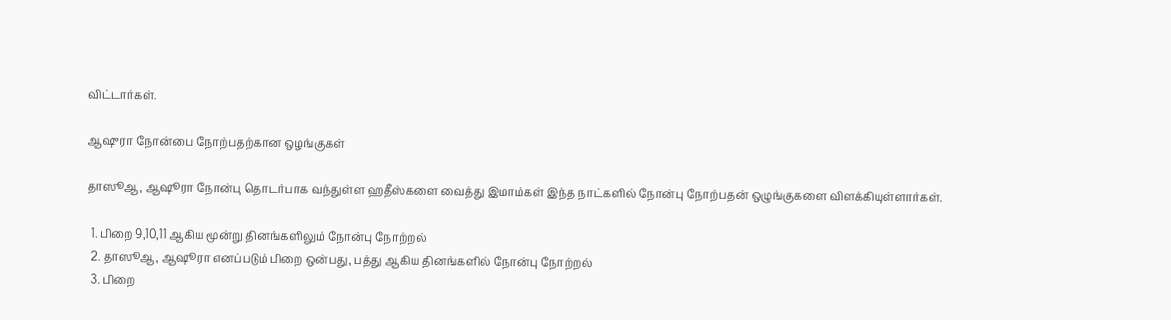விட்டார்கள்.

ஆஷுரா நோன்பை நோற்பதற்கான ஒழங்குகள்

தாஸூஆ, ஆஷூரா நோன்பு தொடர்பாக வந்துள்ள ஹதீஸ்களை வைத்து இமாம்கள் இந்த நாட்களில் நோன்பு நோற்பதன் ஒழுங்குகளை விளக்கியுள்ளார்கள்.

  1. பிறை 9,10,11 ஆகிய மூன்று தினங்களிலும் நோன்பு நோற்றல்
  2. தாஸூஆ, ஆஷூரா எனப்படும் பிறை ஒன்பது, பத்து ஆகிய தினங்களில் நோன்பு நோற்றல்
  3. பிறை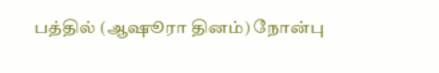பத்தில் (ஆஷூரா தினம்) நோன்பு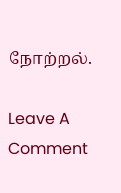நோற்றல்.

Leave A Comment